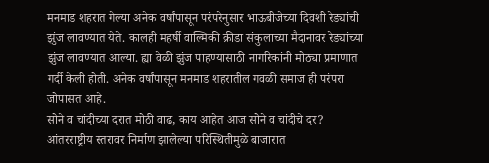मनमाड शहरात गेल्या अनेक वर्षांपासून परंपरेनुसार भाऊबीजेच्या दिवशी रेड्यांची झुंज लावण्यात येते. कालही महर्षी वाल्मिकी क्रीडा संकुलाच्या मैदानावर रेड्यांच्या झुंज लावण्यात आल्या. ह्या वेळी झुंज पाहण्यासाठी नागरिकांनी मोठ्या प्रमाणात गर्दी केली होती. अनेक वर्षांपासून मनमाड शहरातील गवळी समाज ही परंपरा जोपासत आहे.
सोने व चांदीच्या दरात मोठी वाढ, काय आहेत आज सोने व चांदीचे दर?
आंतरराष्ट्रीय स्तरावर निर्माण झालेल्या परिस्थितीमुळे बाजारात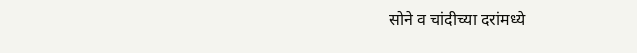सोने व चांदीच्या दरांमध्ये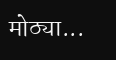मोठ्या...